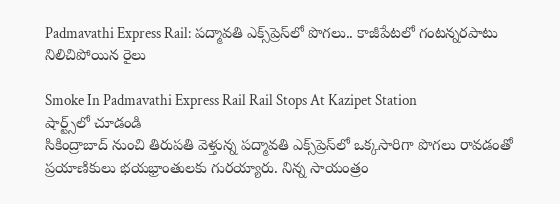Padmavathi Express Rail: పద్మావతి ఎక్స్‌ప్రెస్‌లో పొగలు.. కాజీపేటలో గంటన్నరపాటు నిలిచిపోయిన రైలు

Smoke In Padmavathi Express Rail Rail Stops At Kazipet Station
షార్ట్స్‌లో చూడండి
సికింద్రాబాద్ నుంచి తిరుపతి వెళ్తున్న పద్మావతి ఎక్స్‌ప్రెస్‌లో ఒక్కసారిగా పొగలు రావడంతో ప్రయాణికులు భయభ్రాంతులకు గురయ్యారు. నిన్న సాయంత్రం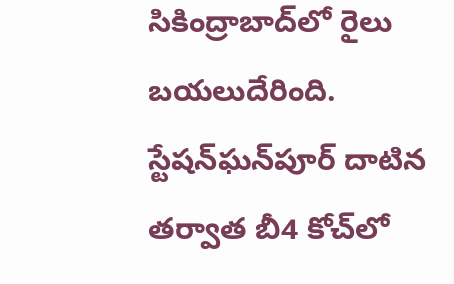సికింద్రాబాద్‌లో రైలు బయలుదేరింది. స్టేషన్‌ఘన్‌పూర్ దాటిన తర్వాత బీ4 కోచ్‌లో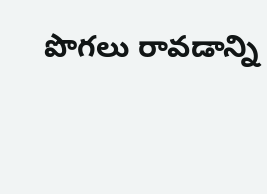పొగలు రావడాన్ని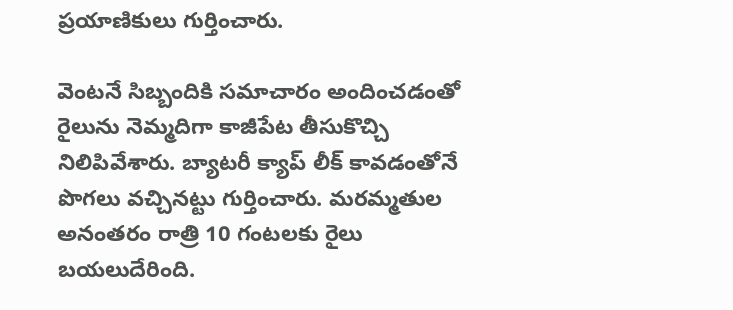ప్రయాణికులు గుర్తించారు.

వెంటనే సిబ్బందికి సమాచారం అందించడంతో రైలును నెమ్మదిగా కాజీపేట తీసుకొచ్చి నిలిపివేశారు. బ్యాటరీ క్యాప్ లీక్ కావడంతోనే పొగలు వచ్చినట్టు గుర్తించారు. మరమ్మతుల అనంతరం రాత్రి 10 గంటలకు రైలు బయలుదేరింది.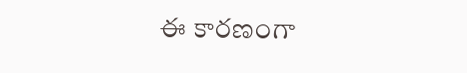ఈ కారణంగా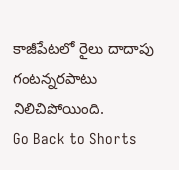కాజీపేటలో రైలు దాదాపు గంటన్నరపాటు నిలిచిపోయింది.
Go Back to Shorts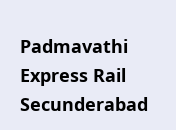Padmavathi Express Rail
Secunderabad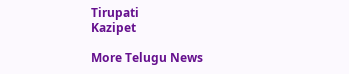Tirupati
Kazipet

More Telugu News